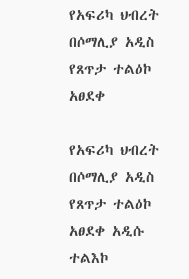የአፍሪካ ህብረት በሶማሊያ አዲስ የጸጥታ ተልዕኮ አፀደቀ

የአፍሪካ ህብረት በሶማሊያ አዲስ የጸጥታ ተልዕኮ አፀደቀ አዲሱ ተልእኮ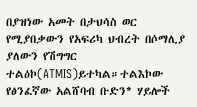በያዝነው አመት በታህሳስ ወር የሚያበቃውን የአፍሪካ ህብረት በሶማሊያ ያለውን የሽግግር ተልዕኮ(ATMIS)ይተካል።ተልእኮው የፅንፈኛው አልሸባብ ቡድን* ሃይሎች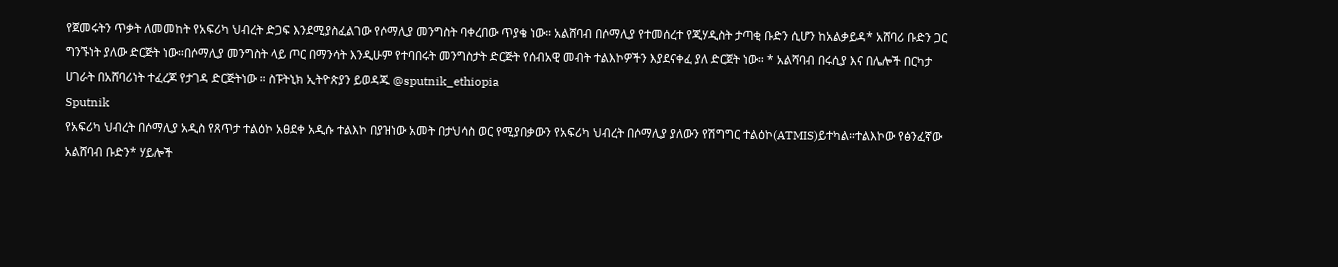የጀመሩትን ጥቃት ለመመከት የአፍሪካ ህብረት ድጋፍ እንደሚያስፈልገው የሶማሊያ መንግስት ባቀረበው ጥያቄ ነው። አልሸባብ በሶማሊያ የተመሰረተ የጂሃዲስት ታጣቂ ቡድን ሲሆን ከአልቃይዳ* አሸባሪ ቡድን ጋር ግንኙነት ያለው ድርጅት ነው።በሶማሊያ መንግስት ላይ ጦር በማንሳት እንዲሁም የተባበሩት መንግስታት ድርጅት የሰብአዊ መብት ተልእኮዎችን እያደናቀፈ ያለ ድርጀት ነው። * አልሻባብ በሩሲያ እና በሌሎች በርካታ ሀገራት በአሸባሪነት ተፈረጆ የታገዳ ድርጅትነው ። ስፑትኒክ ኢትዮጵያን ይወዳጁ @sputnik_ethiopia
Sputnik
የአፍሪካ ህብረት በሶማሊያ አዲስ የጸጥታ ተልዕኮ አፀደቀ አዲሱ ተልእኮ በያዝነው አመት በታህሳስ ወር የሚያበቃውን የአፍሪካ ህብረት በሶማሊያ ያለውን የሽግግር ተልዕኮ(ATMIS)ይተካል።ተልእኮው የፅንፈኛው አልሸባብ ቡድን* ሃይሎች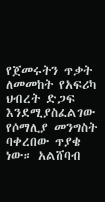የጀመሩትን ጥቃት ለመመከት የአፍሪካ ህብረት ድጋፍ እንደሚያስፈልገው የሶማሊያ መንግስት ባቀረበው ጥያቄ ነው። አልሸባብ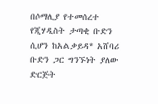በሶማሊያ የተመሰረተ የጂሃዲስት ታጣቂ ቡድን ሲሆን ከአልቃይዳ* አሸባሪ ቡድን ጋር ግንኙነት ያለው ድርጅት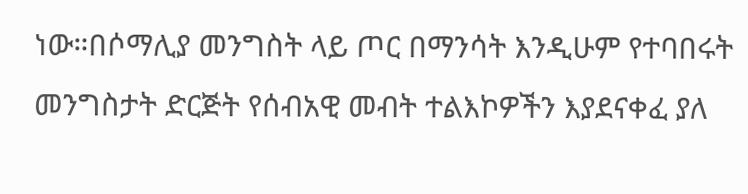ነው።በሶማሊያ መንግስት ላይ ጦር በማንሳት እንዲሁም የተባበሩት መንግስታት ድርጅት የሰብአዊ መብት ተልእኮዎችን እያደናቀፈ ያለ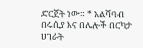ድርጀት ነው። * አልሻባብ በሩሲያ እና በሌሎች በርካታ ሀገራት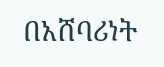በአሸባሪነት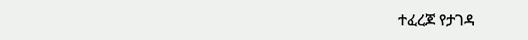ተፈረጆ የታገዳ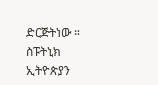ድርጅትነው ። ስፑትኒክ ኢትዮጵያን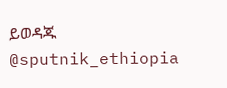ይወዳጁ @sputnik_ethiopia